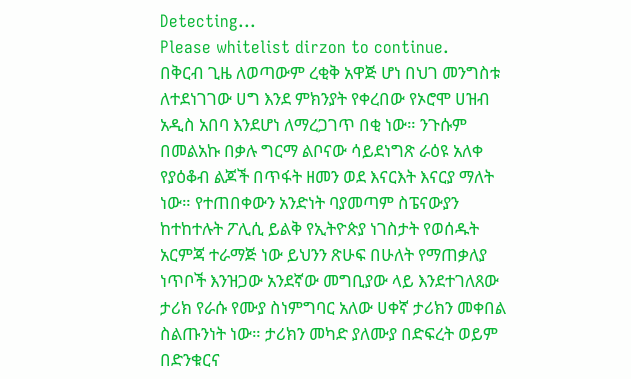Detecting...
Please whitelist dirzon to continue.
በቅርብ ጊዜ ለወጣውም ረቂቅ አዋጅ ሆነ በህገ መንግስቱ ለተደነገገው ሀግ እንደ ምክንያት የቀረበው የኦሮሞ ሀዝብ አዲስ አበባ እንደሆነ ለማረጋገጥ በቂ ነው። ንጉሱም በመልአኩ በቃሉ ግርማ ልቦናው ሳይደነግጽ ራዕዩ አለቀ የያዕቆብ ልጆች በጥፋት ዘመን ወደ እናርእት እናርያ ማለት ነው። የተጠበቀውን አንድነት ባያመጣም ስፔናውያን ከተከተሉት ፖሊሲ ይልቅ የኢትዮጵያ ነገስታት የወሰዱት አርምጃ ተራማጅ ነው ይህንን ጽሁፍ በሁለት የማጠቃለያ ነጥቦች እንዝጋው አንደኛው መግቢያው ላይ እንደተገለጸው ታሪክ የራሱ የሙያ ስነምግባር አለው ሀቀኛ ታሪክን መቀበል ስልጡንነት ነው። ታሪክን መካድ ያለሙያ በድፍረት ወይም በድንቁርና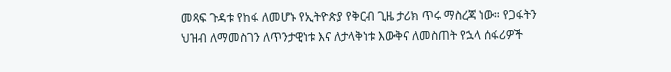መጻፍ ጉዳቱ የከፋ ለመሆኑ የኢትዮጵያ የቅርብ ጊዜ ታሪክ ጥሩ ማስረጃ ነው። የጋፋትን ህዝብ ለማመስገን ለጥንታዊነቱ እና ለታላቅነቱ እውቅና ለመስጠት የኋላ ሰፋሪዎች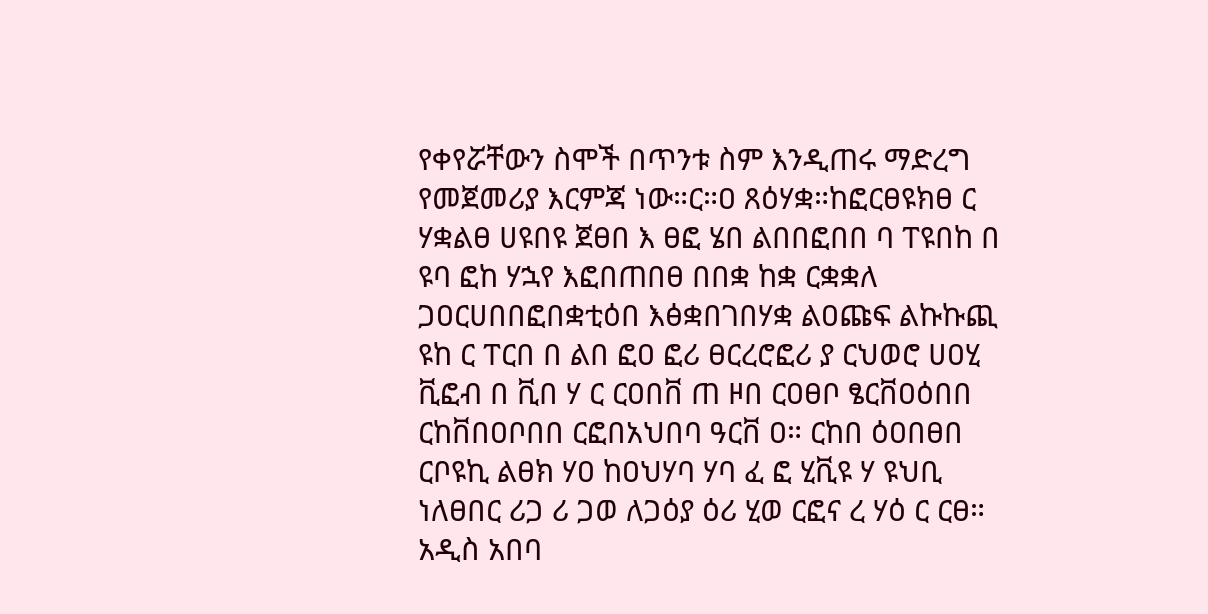የቀየሯቸውን ስሞች በጥንቱ ስም እንዲጠሩ ማድረግ የመጀመሪያ እርምጃ ነው።ር።ዐ ጸዕሃቋ።ከፎርፀዩክፀ ር ሃቋልፀ ሀዩበዩ ጀፀበ እ ፀፎ ሄበ ልበበፎበበ ባ ፐዩበከ በ ዩባ ፎከ ሃኋየ እፎበጠበፀ በበቋ ከቋ ርቋቋለ ጋዐርሀበበፎበቋቲዕበ እፅቋበገበሃቋ ልዐጩፍ ልኩኩጪ ዩከ ር ፐርበ በ ልበ ፎዐ ፎሪ ፀርረሮፎሪ ያ ርህወሮ ሀዐሂ ቪፎብ በ ቪበ ሃ ር ርዐበቨ ጠ ዞበ ርዐፀቦ ፄርቨዐዕበበ ርከቨበዐቦበበ ርፎበአህበባ ዓርቨ ዐ። ርከበ ዕዐበፀበ ርቦዩኪ ልፀክ ሃዐ ከዐህሃባ ሃባ ፈ ፎ ሂቪዩ ሃ ዩህቢ ነለፀበር ሪጋ ሪ ጋወ ለጋዕያ ዕሪ ሂወ ርፎና ረ ሃዕ ር ርፀ።
አዲስ አበባ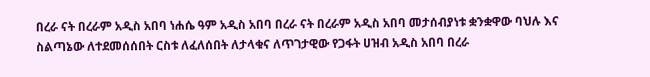በረራ ናት በረራም አዲስ አበባ ነሐሴ ዓም አዲስ አበባ በረራ ናት በረራም አዲስ አበባ መታሰብያነቱ ቋንቋዋው ባህሉ እና ስልጣኔው ለተደመሰሰበት ርስቱ ለፈለሰበት ለታላቁና ለጥገታዊው የጋፋት ሀዝብ አዲስ አበባ በረራ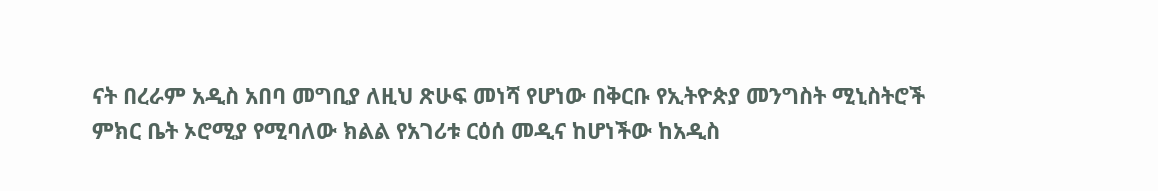ናት በረራም አዲስ አበባ መግቢያ ለዚህ ጽሁፍ መነሻ የሆነው በቅርቡ የኢትዮጵያ መንግስት ሚኒስትሮች ምክር ቤት ኦሮሚያ የሚባለው ክልል የአገሪቱ ርዕሰ መዲና ከሆነችው ከአዲስ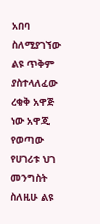አበባ ስለሚያገኘው ልዩ ጥቅም ያስተላለፈው ረቂቅ አዋጅ ነው አዋጂ የወጣው የሀገሪቱ ህገ መንግስት ስለዚሁ ልዩ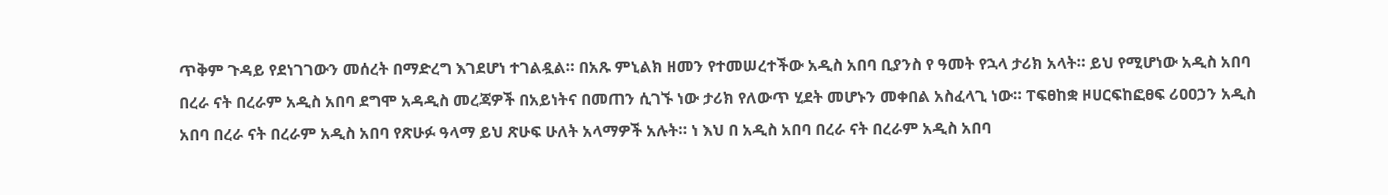ጥቅም ጉዳይ የደነገገውን መሰረት በማድረግ እገደሆነ ተገልዷል። በአጹ ምኒልክ ዘመን የተመሠረተችው አዲስ አበባ ቢያንስ የ ዓመት የኋላ ታሪክ አላት። ይህ የሚሆነው አዲስ አበባ በረራ ናት በረራም አዲስ አበባ ደግሞ አዳዲስ መረጃዎች በአይነትና በመጠን ሲገኙ ነው ታሪክ የለውጥ ሂደት መሆኑን መቀበል አስፈላጊ ነው። ፐፍፀከቋ ዞሀርፍከፎፀፍ ሪዐዐኃን አዲስ አበባ በረራ ናት በረራም አዲስ አበባ የጽሁፉ ዓላማ ይህ ጽሁፍ ሁለት አላማዎች አሉት። ነ እህ በ አዲስ አበባ በረራ ናት በረራም አዲስ አበባ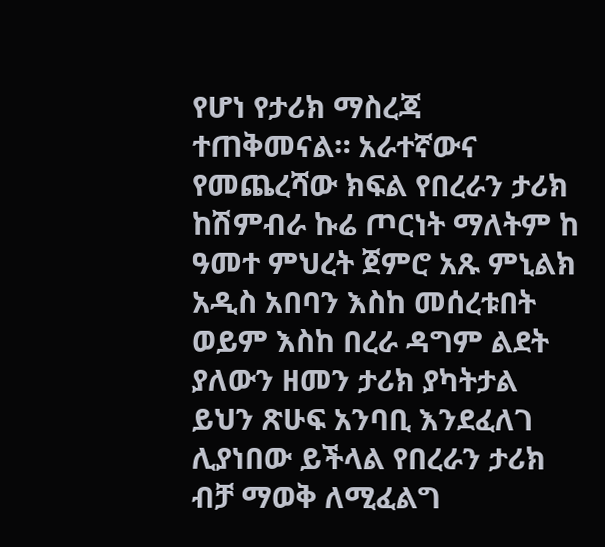የሆነ የታሪክ ማስረጃ ተጠቅመናል። አራተኛውና የመጨረሻው ክፍል የበረራን ታሪክ ከሽምብራ ኩሬ ጦርነት ማለትም ከ ዓመተ ምህረት ጀምሮ አጹ ምኒልክ አዲስ አበባን እስከ መሰረቱበት ወይም እስከ በረራ ዳግም ልደት ያለውን ዘመን ታሪክ ያካትታል ይህን ጽሁፍ አንባቢ እንደፈለገ ሊያነበው ይችላል የበረራን ታሪክ ብቻ ማወቅ ለሚፈልግ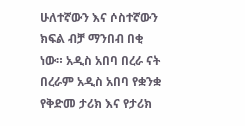ሁለተኛውን እና ሶስተኛውን ክፍል ብቻ ማንበብ በቂ ነው። አዲስ አበባ በረራ ናት በረራም አዲስ አበባ የቋንቋ የቅድመ ታሪክ እና የታሪክ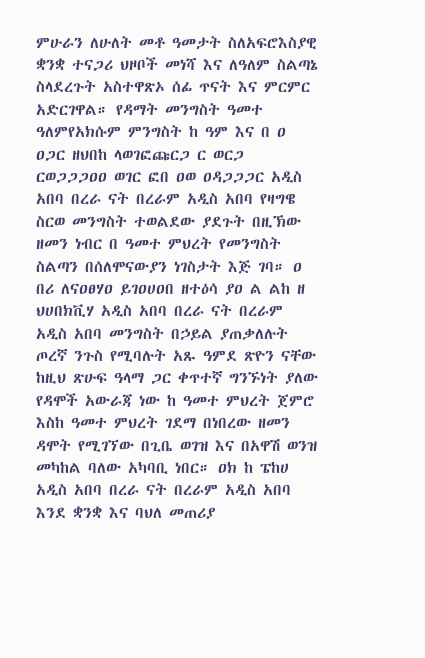ምሁራን ለሁለት መቶ ዓመታት ስለአፍሮእስያዊ ቋንቋ ተናጋሪ ህዞቦች መነሻ እና ለዓለም ስልጣኔ ስላደረጉት አስተዋጽኦ ሰፊ ጥናት እና ምርምር አድርገዋል። የዳማት መንግስት ዓመተ ዓለምየአክሱም ምንግስት ከ ዓም እና በ ዐ ዐጋር ዘህበከ ላወገፎጩርጋ ር ወርጋ ርወጋጋጋዐዐ ወገር ፎበ ዐወ ዐዳጋጋጋር አዲስ አበባ በረራ ናት በረራም አዲስ አበባ የዛግዌ ስርወ መንግስት ተወልደው ያደጉት በዚኽው ዘመን ነብር በ ዓመተ ምህረት የመንግስት ስልጣን በሰለሞናውያን ነገስታት እጅ ገባ። ዐ በሪ ለናዐፀሃዐ ይገዐሀዐበ ዘተዕሳ ያዐ ል ልከ ዘ ህሀበክቪሃ አዲስ አበባ በረራ ናት በረራም አዲስ አበባ መንግስት በኃይል ያጠቃለሉት ጦረኛ ንጉስ የሚባሉት አጹ ዓምደ ጽዮን ናቸው ከዚህ ጽሁፍ ዓላማ ጋር ቀጥተኛ ግንኙነት ያለው የዳሞች አውራጃ ነው ከ ዓመተ ምህረት ጀምሮ እስከ ዓመተ ምህረት ገደማ በነበረው ዘመን ዳሞት የሚገኘው በጊቤ ወገዝ እና በአዋሽ ወንዝ መካከል ባለው አካባቢ ነበር። ዐክ ከ ፔከሀ አዲስ አበባ በረራ ናት በረራም አዲስ አበባ እንደ ቋንቋ እና ባህለ መጠሪያ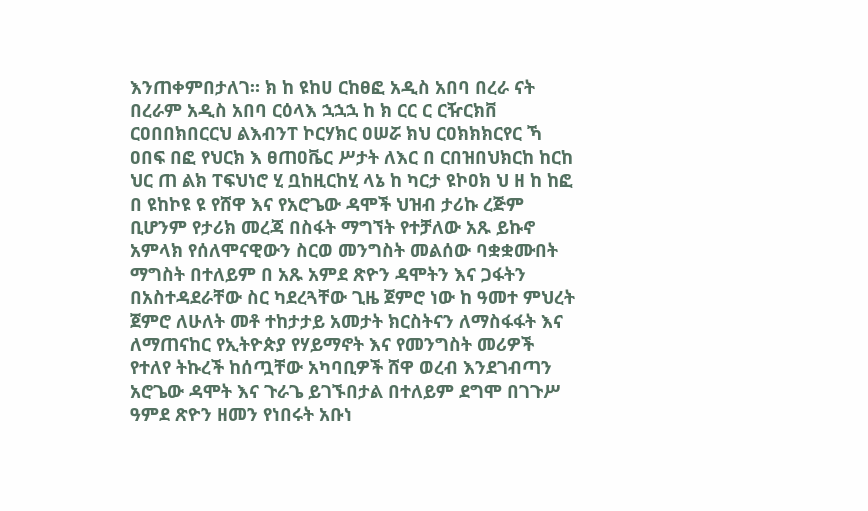እንጠቀምበታለገ። ክ ከ ዩከሀ ርከፀፎ አዲስ አበባ በረራ ናት በረራም አዲስ አበባ ርዕላእ ኋኋኋ ከ ክ ርር ር ርዥርክቨ ርዐበበክበርርህ ልእብንፐ ኮርሃክር ዐሠሯ ክህ ርዐክክክርየር ኻ ዐበፍ በፎ የህርክ እ ፀጠዐቬር ሥታት ለእር በ ርበዝበህክርከ ከርከ ህር ጠ ልክ ፐፍህነሮ ሂ ቧከዚርከሂ ላኔ ከ ካርታ ዩኮዐክ ህ ዘ ከ ከፎ በ ዩከኮዩ ዩ የሸዋ እና የአሮጌው ዳሞች ህዝብ ታሪኩ ረጅም ቢሆንም የታሪክ መረጃ በስፋት ማግኘት የተቻለው አጹ ይኩኖ አምላክ የሰለሞናዊውን ስርወ መንግስት መልሰው ባቋቋሙበት ማግስት በተለይም በ አጹ አምደ ጽዮን ዳሞትን እና ጋፋትን በአስተዳደራቸው ስር ካደረጓቸው ጊዜ ጀምሮ ነው ከ ዓመተ ምህረት ጀምሮ ለሁለት መቶ ተከታታይ አመታት ክርስትናን ለማስፋፋት እና ለማጠናከር የኢትዮጵያ የሃይማኖት እና የመንግስት መሪዎች የተለየ ትኩረች ከሰጧቸው አካባቢዎች ሸዋ ወረብ እንደገብጣን አሮጌው ዳሞት እና ጉራጌ ይገኙበታል በተለይም ደግሞ በገጉሥ ዓምደ ጽዮን ዘመን የነበሩት አቡነ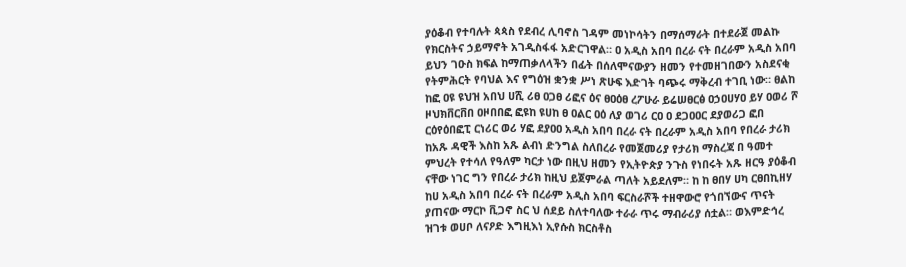ያዕቆብ የተባሉት ጳጳስ የደብረ ሊባኖስ ገዳም መነኮሳትን በማሰማራት በተደራጀ መልኩ የክርስትና ኃይማኖት አገዲስፋፋ አድርገዋል። ዐ አዲስ አበባ በረራ ናት በረራም አዲስ አበባ ይህን ገዑስ ክፍል ከማጠቃለላችን በፊት በሰለሞናውያን ዘመን የተመዘገበውን አስደናቂ የትምሕርት የባህል እና የግዕዝ ቋንቋ ሥነ ጽሁፍ እድገት ባጭሩ ማቅረብ ተገቢ ነው። ፀልከ ከፎ ዐዩ ዩህዝ አበህ ሀሺ ሪፀ ዐጋፀ ሪፎና ዕና ፀዐዕፀ ረፖሁራ ይሬሠፀርፅ ዐኃዐሀሃዐ ይሃ ዐወሪ ሾ ዞህክቨርቨበ ዐዞበበፎ ፎዩከ ዩሀከ ፀ ዐልር ዐዕ ለያ ወገሪ ርዐ ዐ ደጋዐዐር ደያወሪጋ ፎበ ርዕየዕበፎፒ ርነሪር ወሪ ሃፎ ደያዐዐ አዲስ አበባ በረራ ናት በረራም አዲስ አበባ የበረራ ታሪክ ከአጹ ዳዊች እስከ አጹ ልብነ ድንግል ስለበረራ የመጀመሪያ የታሪክ ማስረጃ በ ዓመተ ምህረት የተሳለ የዓለም ካርታ ነው በዚህ ዘመን የኢትዮጵያ ንጉስ የነበሩት አጹ ዘርዓ ያዕቆብ ናቸው ነገር ግን የበረራ ታሪክ ከዚህ ይጀምራል ጣለት አይደለም። ከ ከ ፀበሃ ሀካ ርፀበኪዘሃ ከሀ አዲስ አበባ በረራ ናት በረራም አዲስ አበባ ፍርስራሾች ተዘዋውሮ የጎበኘውና ጥናት ያጠናው ማርኮ ቪጋኖ ስር ህ ሰደይ ስለተባለው ተራራ ጥሩ ማብራሪያ ሰቷል። ወእምድኅረ ዝገቱ ወሀቦ ለናዖድ እግዚእነ ኢየሱስ ክርስቶስ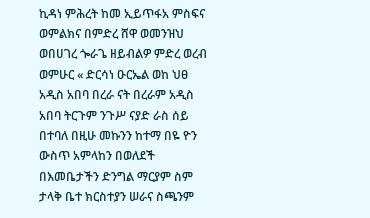ኪዳነ ምሕረት ከመ ኢይጥፋአ ምስፍና ወምልክና በምድረ ሸዋ ወመንዝህ ወበሀገረ ጐራጌ ዘይብልዎ ምድረ ወረብ ወምሁር « ድርሳነ ዑርኤል ወከ ህፀ አዲስ አበባ በረራ ናት በረራም አዲስ አበባ ትርጉም ንጉሥ ናያድ ራስ ሰይ በተባለ በዚሁ መኩንን ከተማ በዬ ዮን ውስጥ አምላከን በወለደች በእመቤታችን ድንግል ማርያም ስም ታላቅ ቤተ ክርስተያን ሠራና ስጫንም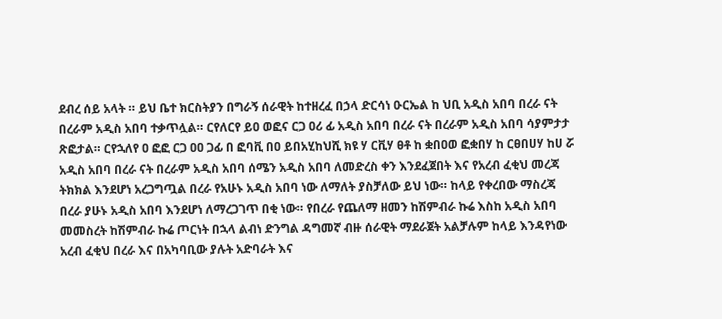ደብረ ሰይ አላት ። ይህ ቤተ ክርስትያን በግራኝ ሰራዊት ከተዘረፈ በኃላ ድርሳነ ዑርኤል ከ ህቢ አዲስ አበባ በረራ ናት በረራም አዲስ አበባ ተቃጥሏል። ርየለርየ ይዐ ወፎና ርጋ ዐሪ ፊ አዲስ አበባ በረራ ናት በረራም አዲስ አበባ ሳያምታታ ጽፎታል። ርየኋለየ ዐ ፎፎ ርጋ ዐዐ ጋፊ በ ፎባቪ በዐ ይበአሂከህሺ ክዩ ሃ ርቪሃ ፀቶ ከ ቋበዐወ ፎቋበሃ ከ ርፀበሀሃ ከሀ ሯ አዲስ አበባ በረራ ናት በረራም አዲስ አበባ ሰሜን አዲስ አበባ ለመድረስ ቀን እንደፈጀበት እና የአረብ ፈቂህ መረጃ ትክክል እንደሆነ አረጋግጧል በረራ የአሁኑ አዲስ አበባ ነው ለማለት ያስቻለው ይህ ነው። ከላይ የቀረበው ማስረጃ በረራ ያሁኑ አዲስ አበባ እንደሆነ ለማረጋገጥ በቂ ነው። የበረራ የጨለማ ዘመን ከሽምብራ ኩሬ እስከ አዲስ አበባ መመስረት ከሽምብራ ኩሬ ጦርነት በኋላ ልብነ ድንግል ዳግመኛ ብዙ ሰራዊት ማደራጀት አልቻሉም ከላይ እንዳየነው አረብ ፈቂህ በረራ እና በአካባቢው ያሉት አድባራት እና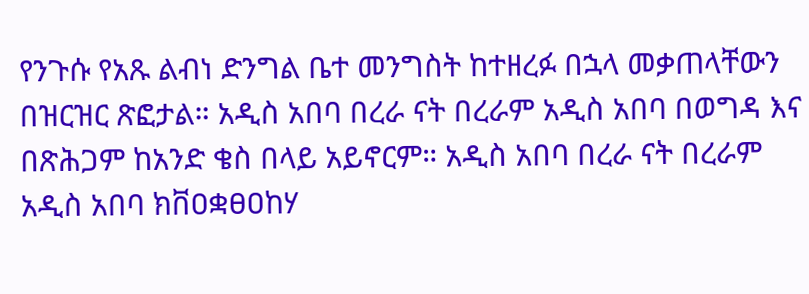የንጉሱ የአጹ ልብነ ድንግል ቤተ መንግስት ከተዘረፉ በኋላ መቃጠላቸውን በዝርዝር ጽፎታል። አዲስ አበባ በረራ ናት በረራም አዲስ አበባ በወግዳ እና በጽሕጋም ከአንድ ቄስ በላይ አይኖርም። አዲስ አበባ በረራ ናት በረራም አዲስ አበባ ክቨዐቋፀዐከሃ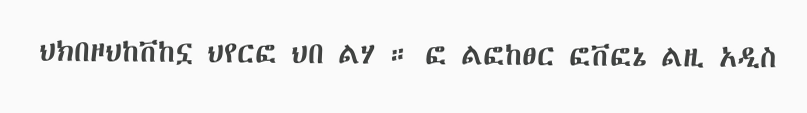ህክበዞህከቨከኗ ህየርፎ ህበ ልሃ ። ፎ ልፎከፀር ፎቨፎኔ ልዚ አዲስ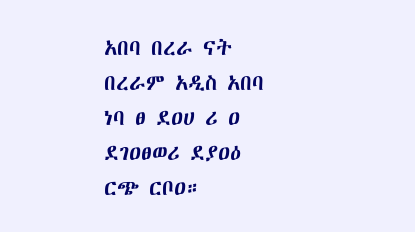አበባ በረራ ናት በረራም አዲስ አበባ ነባ ፀ ደዐሀ ሪ ዐ ደገዐፀወሪ ደያዐዕ ርጭ ርቦዐ።